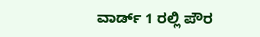ವಾರ್ಡ್ 1 ರಲ್ಲಿ ಪೌರ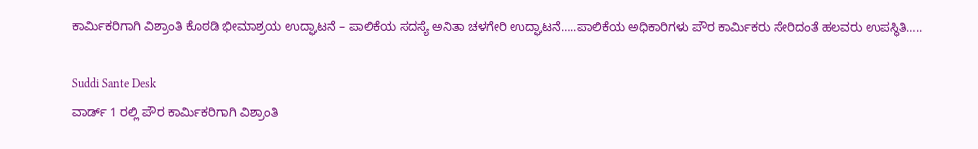ಕಾರ್ಮಿಕರಿಗಾಗಿ ವಿಶ್ರಾಂತಿ ಕೊಠಡಿ ಭೀಮಾಶ್ರಯ ಉದ್ಘಾಟನೆ – ಪಾಲಿಕೆಯ ಸದಸ್ಯೆ ಅನಿತಾ ಚಳಗೇರಿ ಉದ್ಘಾಟನೆ…..ಪಾಲಿಕೆಯ ಅಧಿಕಾರಿಗಳು ಪೌರ ಕಾರ್ಮಿಕರು ಸೇರಿದಂತೆ ಹಲವರು ಉಪಸ್ಥಿತಿ…..

Suddi Sante Desk
ವಾರ್ಡ್ 1 ರಲ್ಲಿ ಪೌರ ಕಾರ್ಮಿಕರಿಗಾಗಿ ವಿಶ್ರಾಂತಿ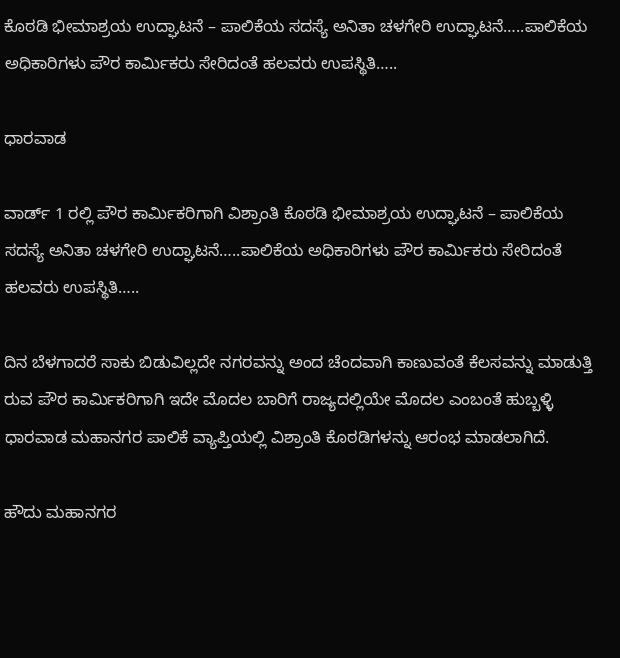ಕೊಠಡಿ ಭೀಮಾಶ್ರಯ ಉದ್ಘಾಟನೆ – ಪಾಲಿಕೆಯ ಸದಸ್ಯೆ ಅನಿತಾ ಚಳಗೇರಿ ಉದ್ಘಾಟನೆ…..ಪಾಲಿಕೆಯ ಅಧಿಕಾರಿಗಳು ಪೌರ ಕಾರ್ಮಿಕರು ಸೇರಿದಂತೆ ಹಲವರು ಉಪಸ್ಥಿತಿ…..

ಧಾರವಾಡ

ವಾರ್ಡ್ 1 ರಲ್ಲಿ ಪೌರ ಕಾರ್ಮಿಕರಿಗಾಗಿ ವಿಶ್ರಾಂತಿ ಕೊಠಡಿ ಭೀಮಾಶ್ರಯ ಉದ್ಘಾಟನೆ – ಪಾಲಿಕೆಯ ಸದಸ್ಯೆ ಅನಿತಾ ಚಳಗೇರಿ ಉದ್ಘಾಟನೆ…..ಪಾಲಿಕೆಯ ಅಧಿಕಾರಿಗಳು ಪೌರ ಕಾರ್ಮಿಕರು ಸೇರಿದಂತೆ ಹಲವರು ಉಪಸ್ಥಿತಿ…..

ದಿನ ಬೆಳಗಾದರೆ ಸಾಕು ಬಿಡುವಿಲ್ಲದೇ ನಗರವನ್ನು ಅಂದ ಚೆಂದವಾಗಿ ಕಾಣುವಂತೆ ಕೆಲಸವನ್ನು ಮಾಡುತ್ತಿ ರುವ ಪೌರ ಕಾರ್ಮಿಕರಿಗಾಗಿ ಇದೇ ಮೊದಲ ಬಾರಿಗೆ ರಾಜ್ಯದಲ್ಲಿಯೇ ಮೊದಲ ಎಂಬಂತೆ ಹುಬ್ಬಳ್ಳಿ ಧಾರವಾಡ ಮಹಾನಗರ ಪಾಲಿಕೆ ವ್ಯಾಪ್ತಿಯಲ್ಲಿ ವಿಶ್ರಾಂತಿ ಕೊಠಡಿಗಳನ್ನು ಆರಂಭ ಮಾಡಲಾಗಿದೆ.

ಹೌದು ಮಹಾನಗರ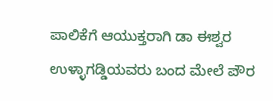ಪಾಲಿಕೆಗೆ ಆಯುಕ್ತರಾಗಿ ಡಾ ಈಶ್ವರ ಉಳ್ಳಾಗಡ್ಡಿಯವರು ಬಂದ ಮೇಲೆ ಪೌರ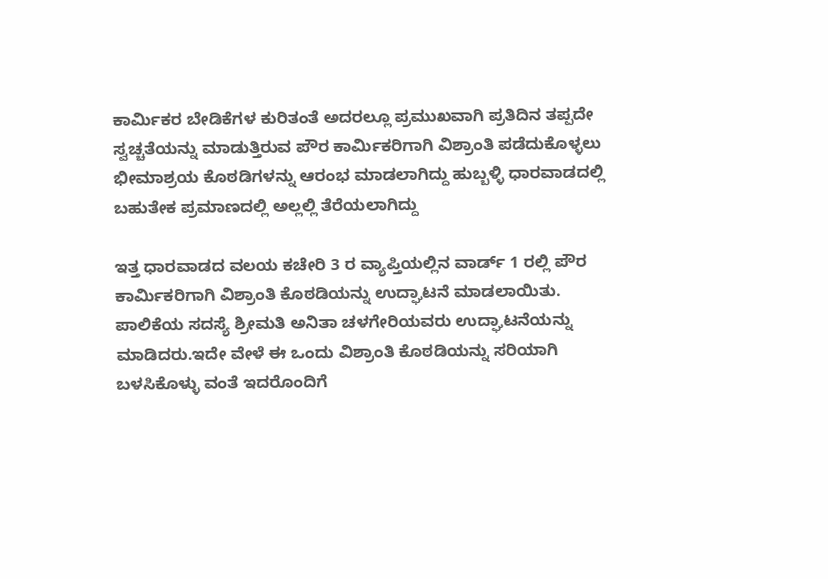ಕಾರ್ಮಿಕರ ಬೇಡಿಕೆಗಳ ಕುರಿತಂತೆ ಅದರಲ್ಲೂ ಪ್ರಮುಖವಾಗಿ ಪ್ರತಿದಿನ ತಪ್ಪದೇ ಸ್ವಚ್ಚತೆಯನ್ನು ಮಾಡುತ್ತಿರುವ ಪೌರ ಕಾರ್ಮಿಕರಿಗಾಗಿ ವಿಶ್ರಾಂತಿ ಪಡೆದುಕೊಳ್ಳಲು ಭೀಮಾಶ್ರಯ ಕೊಠಡಿಗಳನ್ನು ಆರಂಭ ಮಾಡಲಾಗಿದ್ದು ಹುಬ್ಬಳ್ಳಿ ಧಾರವಾಡದಲ್ಲಿ ಬಹುತೇಕ ಪ್ರಮಾಣದಲ್ಲಿ ಅಲ್ಲಲ್ಲಿ ತೆರೆಯಲಾಗಿದ್ದು

ಇತ್ತ ಧಾರವಾಡದ ವಲಯ ಕಚೇರಿ 3 ರ ವ್ಯಾಪ್ತಿಯಲ್ಲಿನ ವಾರ್ಡ್ 1 ರಲ್ಲಿ ಪೌರ ಕಾರ್ಮಿಕರಿಗಾಗಿ ವಿಶ್ರಾಂತಿ ಕೊಠಡಿಯನ್ನು ಉದ್ಘಾಟನೆ ಮಾಡಲಾಯಿತು. ಪಾಲಿಕೆಯ ಸದಸ್ಯೆ ಶ್ರೀಮತಿ ಅನಿತಾ ಚಳಗೇರಿಯವರು ಉದ್ಘಾಟನೆಯನ್ನು ಮಾಡಿದರು.ಇದೇ ವೇಳೆ ಈ ಒಂದು ವಿಶ್ರಾಂತಿ ಕೊಠಡಿಯನ್ನು ಸರಿಯಾಗಿ ಬಳಸಿಕೊಳ್ಳು ವಂತೆ ಇದರೊಂದಿಗೆ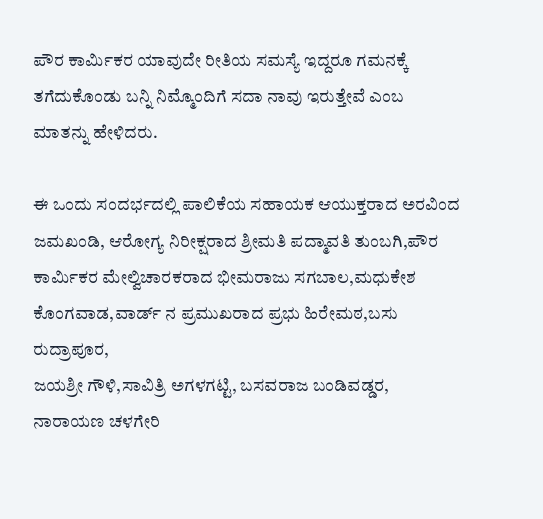ಪೌರ ಕಾರ್ಮಿಕರ ಯಾವುದೇ ರೀತಿಯ ಸಮಸ್ಯೆ ಇದ್ದರೂ ಗಮನಕ್ಕೆ ತಗೆದುಕೊಂಡು ಬನ್ನಿ ನಿಮ್ಮೊಂದಿಗೆ ಸದಾ ನಾವು ಇರುತ್ತೇವೆ ಎಂಬ ಮಾತನ್ನು ಹೇಳಿದರು.

ಈ ಒಂದು ಸಂದರ್ಭದಲ್ಲಿ ಪಾಲಿಕೆಯ ಸಹಾಯಕ ಆಯುಕ್ತರಾದ ಅರವಿಂದ ಜಮಖಂಡಿ, ಆರೋಗ್ಯ ನಿರೀಕ್ಷರಾದ ಶ್ರೀಮತಿ ಪದ್ಮಾವತಿ ತುಂಬಗಿ,ಪೌರ ಕಾರ್ಮಿಕರ ಮೇಲ್ವಿಚಾರಕರಾದ ಭೀಮರಾಜು ಸಗಬಾಲ,ಮಧುಕೇಶ ಕೊಂಗವಾಡ,ವಾರ್ಡ್ ನ ಪ್ರಮುಖರಾದ ಪ್ರಭು ಹಿರೇಮಠ,ಬಸು ರುದ್ರಾಪೂರ,
ಜಯಶ್ರೀ ಗೌಳಿ,ಸಾವಿತ್ರಿ ಅಗಳಗಟ್ಟಿ, ಬಸವರಾಜ ಬಂಡಿವಡ್ಡರ, ನಾರಾಯಣ ಚಳಗೇರಿ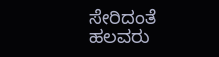ಸೇರಿದಂತೆ ಹಲವರು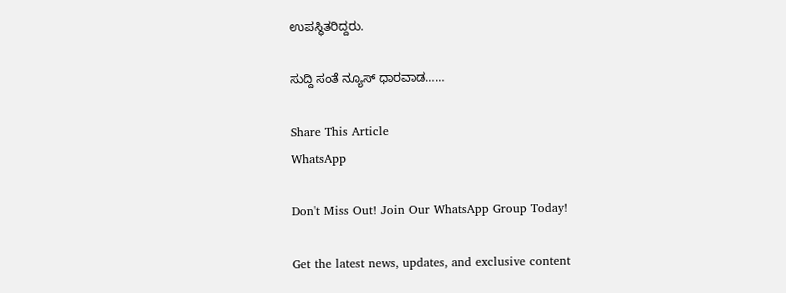ಉಪಸ್ಥಿತರಿದ್ದರು.

ಸುದ್ದಿ ಸಂತೆ ನ್ಯೂಸ್ ಧಾರವಾಡ……

Share This Article
WhatsApp

Don't Miss Out! Join Our WhatsApp Group Today!

Get the latest news, updates, and exclusive content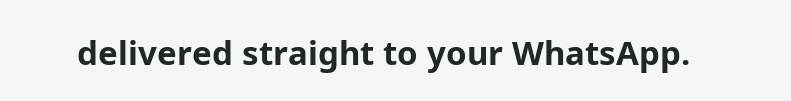delivered straight to your WhatsApp.